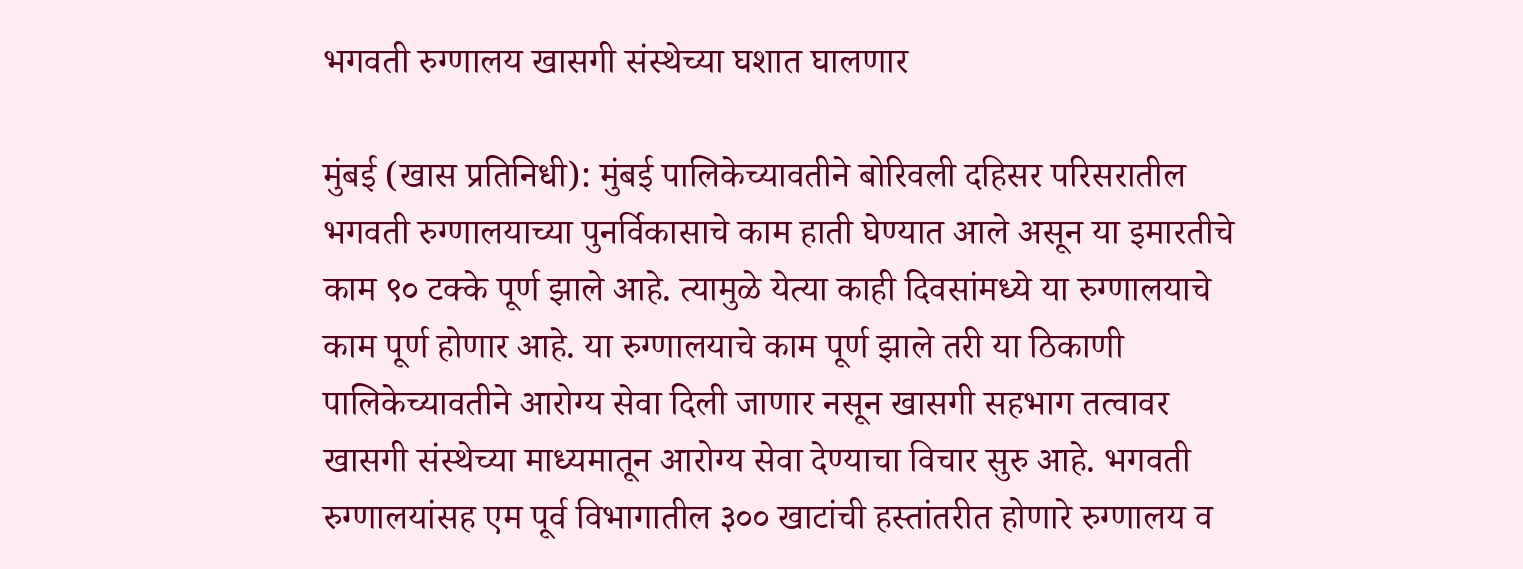भगवती रुग्णालय खासगी संस्थेच्या घशात घालणार

मुंबई (खास प्रतिनिधी): मुंबई पालिकेच्यावतीने बोरिवली दहिसर परिसरातील भगवती रुग्णालयाच्या पुनर्विकासाचे काम हाती घेण्यात आले असून या इमारतीचे काम ९० टक्के पूर्ण झाले आहे. त्यामुळे येत्या काही दिवसांमध्ये या रुग्णालयाचे काम पूर्ण होणार आहे. या रुग्णालयाचे काम पूर्ण झाले तरी या ठिकाणी पालिकेच्यावतीने आरोग्य सेवा दिली जाणार नसून खासगी सहभाग तत्वावर खासगी संस्थेच्या माध्यमातून आरोग्य सेवा देण्याचा विचार सुरु आहे. भगवती रुग्णालयांसह एम पूर्व विभागातील ३०० खाटांची हस्तांतरीत होणारे रुग्णालय व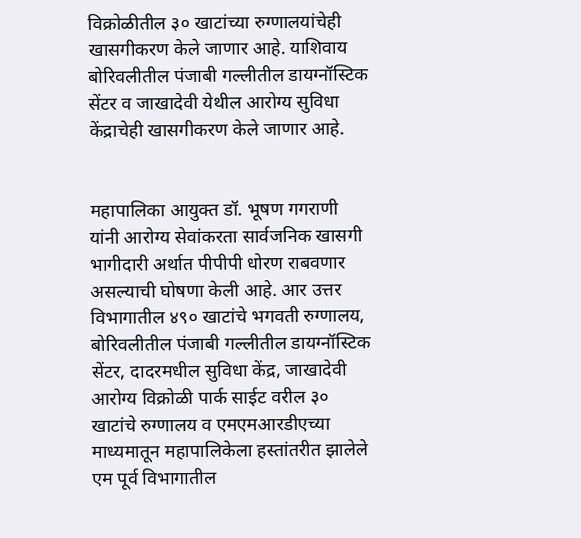विक्रोळीतील ३० खाटांच्या रुग्णालयांचेही खासगीकरण केले जाणार आहे. याशिवाय बोरिवलीतील पंजाबी गल्लीतील डायग्नॉस्टिक सेंटर व जाखादेवी येथील आरोग्य सुविधा केंद्राचेही खासगीकरण केले जाणार आहे.


महापालिका आयुक्त डॉ. भूषण गगराणी यांनी आरोग्य सेवांकरता सार्वजनिक खासगी भागीदारी अर्थात पीपीपी धोरण राबवणार असल्याची घोषणा केली आहे. आर उत्तर विभागातील ४९० खाटांचे भगवती रुग्णालय, बोरिवलीतील पंजाबी गल्लीतील डायग्नॉस्टिक सेंटर, दादरमधील सुविधा केंद्र, जाखादेवी आरोग्य विक्रोळी पार्क साईट वरील ३० खाटांचे रुग्णालय व एमएमआरडीएच्या माध्यमातून महापालिकेला हस्तांतरीत झालेले एम पूर्व विभागातील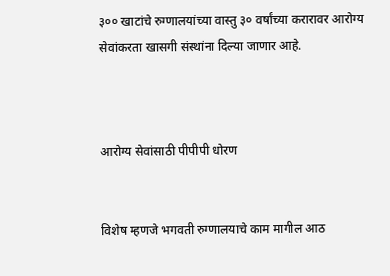३०० खाटांचे रुग्णालयांच्या वास्तु ३० वर्षांच्या करारावर आरोग्य सेवांकरता खासगी संस्थांना दिल्या जाणार आहे.



आरोग्य सेवांसाठी पीपीपी धोरण


विशेष म्हणजे भगवती रुग्णालयाचे काम मागील आठ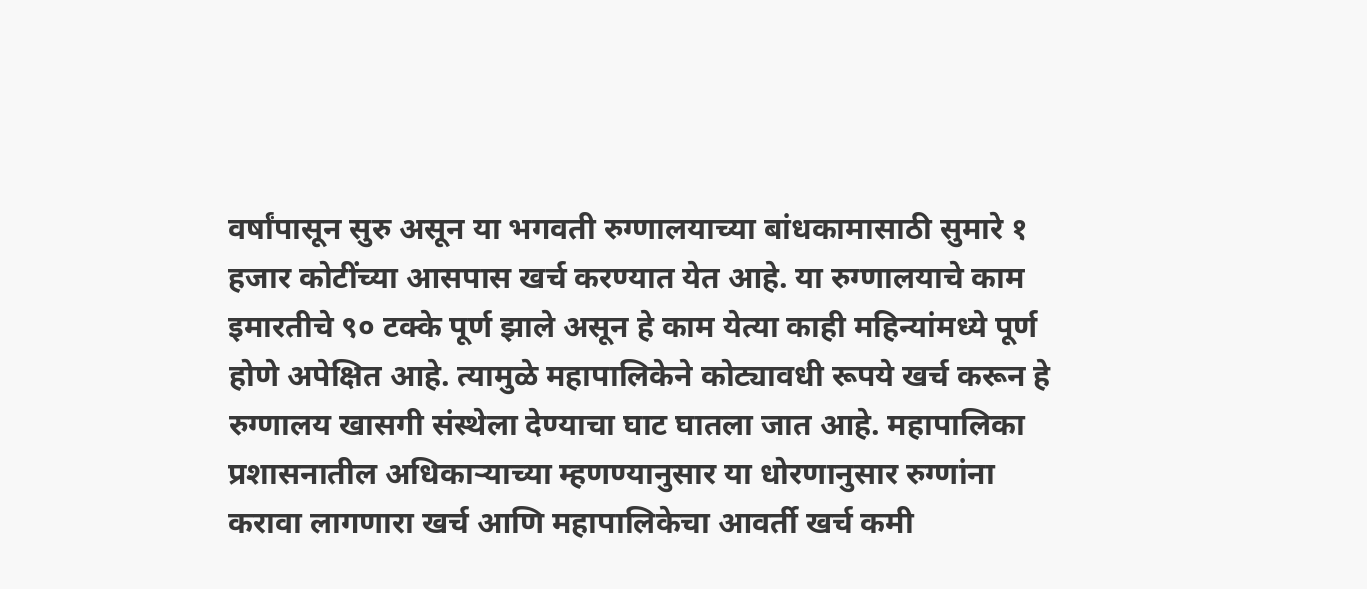वर्षांपासून सुरु असून या भगवती रुग्णालयाच्या बांधकामासाठी सुमारे १ हजार कोटींच्या आसपास खर्च करण्यात येत आहे. या रुग्णालयाचे काम इमारतीचे ९० टक्के पूर्ण झाले असून हे काम येत्या काही महिन्यांमध्ये पूर्ण होणे अपेक्षित आहे. त्यामुळे महापालिकेने कोट्यावधी रूपये खर्च करून हे रुग्णालय खासगी संस्थेला देण्याचा घाट घातला जात आहे. महापालिका प्रशासनातील अधिकाऱ्याच्या म्हणण्यानुसार या धोरणानुसार रुग्णांना करावा लागणारा खर्च आणि महापालिकेचा आवर्ती खर्च कमी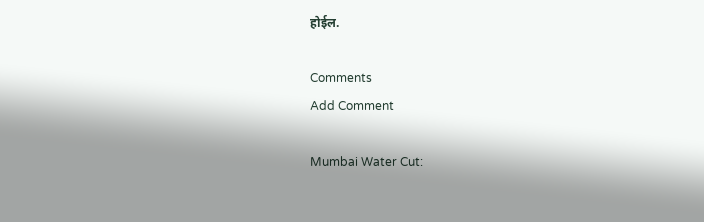होईल.

Comments
Add Comment

Mumbai Water Cut: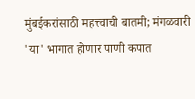मुंबईकरांसाठी महत्त्वाची बातमी; मंगळवारी 'या' भागात होणार पाणी कपात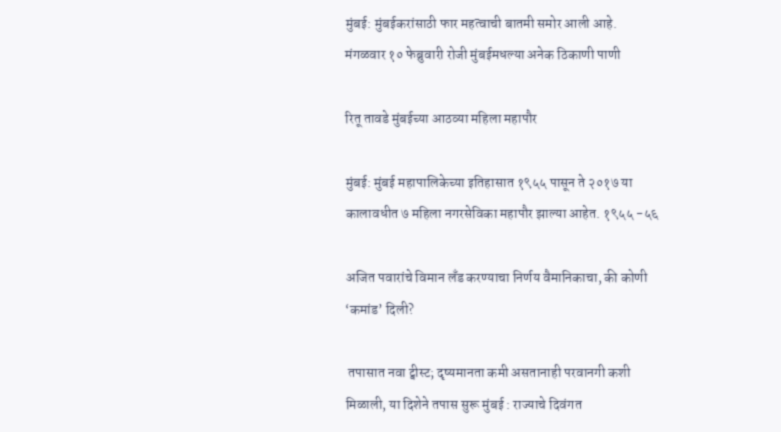मुंबई: मुंबईकरांसाठी फार महत्वाची बातमी समोर आली आहे. मंगळवार १० फेब्रुवारी रोजी मुंबईमधल्या अनेक ठिकाणी पाणी

रितू तावडे मुंबईच्या आठव्या महिला महापौर

मुंबई: मुंबई महापालिकेच्या इतिहासात १९५५ पासून ते २०१७ या कालावधीत ७ महिला नगरसेविका महापौर झाल्या आहेत. १९५५ -५६

अजित पवारांचे विमान लँड करण्याचा निर्णय वैमानिकाचा, की कोणी ‘कमांड’ दिली?

 तपासात नवा ट्वीस्ट; दृष्यमानता कमी असतानाही परवानगी कशी मिळाली, या दिशेने तपास सुरू मुंबई : राज्याचे दिवंगत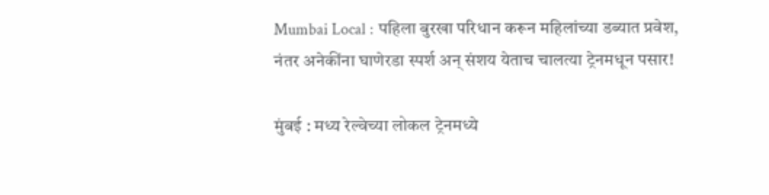Mumbai Local : पहिला बुरखा परिधान करून महिलांच्या डब्यात प्रवेश, नंतर अनेकींना घाणेरडा स्पर्श अन् संशय येताच चालत्या ट्रेनमधून पसार!

मुंबई : मध्य रेल्वेच्या लोकल ट्रेनमध्ये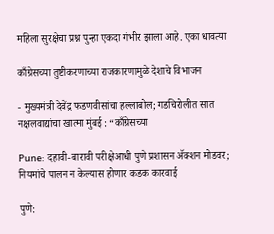महिला सुरक्षेचा प्रश्न पुन्हा एकदा गंभीर झाला आहे. एका धावत्या

काँग्रेसच्या तुष्टीकरणाच्या राजकारणामुळे देशाचे विभाजन

- मुख्यमंत्री देवेंद्र फडणवीसांचा हल्लाबोल; गडचिरोलीत सात नक्षलवाद्यांचा खात्मा मुंबई : “काँग्रेसच्या

Pune: दहावी-बारावी परीक्षेआधी पुणे प्रशासन ॲक्शन मोडवर; नियमांचे पालन न केल्यास होणार कडक कारवाई

पुणे: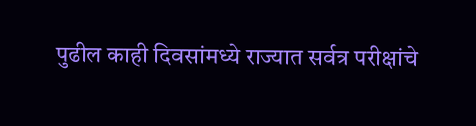पुढील काही दिवसांमध्ये राज्यात सर्वत्र परीक्षांचे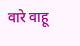वारे वाहू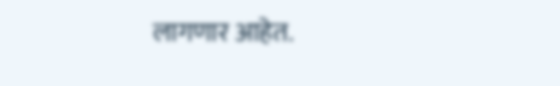लागणार आहेत.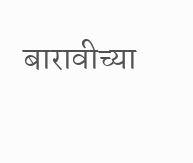बारावीच्या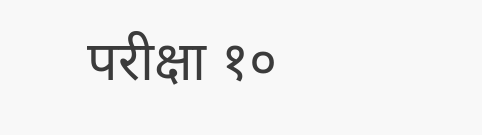परीक्षा १०